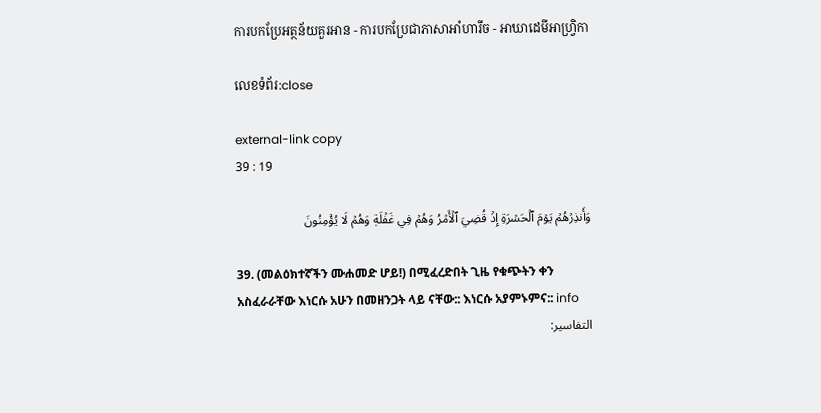ការបកប្រែអត្ថន័យគួរអាន - ការបកប្រែជាភាសាអាំហារីច - អាឃាដេមីអាហ្វ្រិកា

លេខទំព័រ:close

external-link copy
39 : 19

وَأَنذِرۡهُمۡ يَوۡمَ ٱلۡحَسۡرَةِ إِذۡ قُضِيَ ٱلۡأَمۡرُ وَهُمۡ فِي غَفۡلَةٖ وَهُمۡ لَا يُؤۡمِنُونَ

39. (መልዕክተኛችን ሙሐመድ ሆይ!) በሚፈረድበት ጊዜ የቁጭትን ቀን አስፈራራቸው እነርሱ አሁን በመዘንጋት ላይ ናቸው:: እነርሱ አያምኑምና:: info
التفاسير: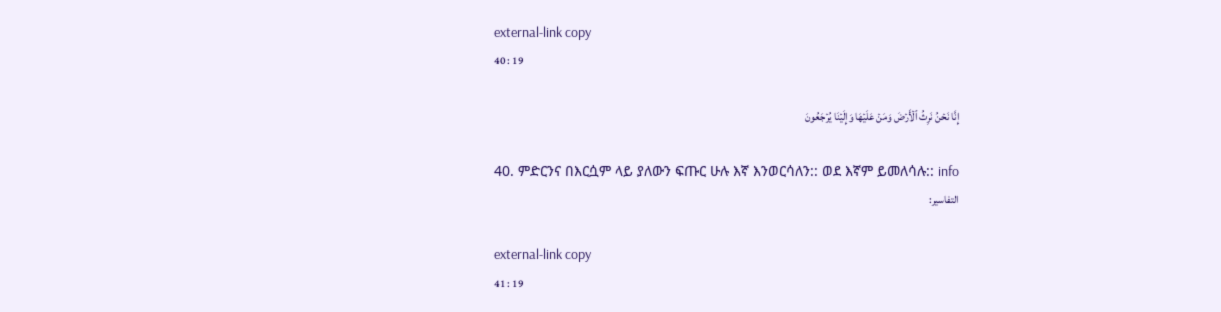external-link copy
40 : 19

إِنَّا نَحۡنُ نَرِثُ ٱلۡأَرۡضَ وَمَنۡ عَلَيۡهَا وَإِلَيۡنَا يُرۡجَعُونَ

40. ምድርንና በእርሷም ላይ ያለውን ፍጡር ሁሉ እኛ እንወርሳለን:: ወደ እኛም ይመለሳሉ:: info
التفاسير:

external-link copy
41 : 19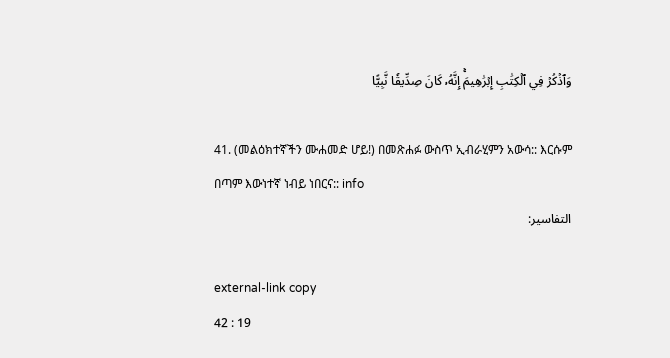وَٱذۡكُرۡ فِي ٱلۡكِتَٰبِ إِبۡرَٰهِيمَۚ إِنَّهُۥ كَانَ صِدِّيقٗا نَّبِيًّا

41. (መልዕክተኛችን ሙሐመድ ሆይ!) በመጽሐፉ ውስጥ ኢብራሂምን አውሳ:: እርሱም በጣም እውነተኛ ነብይ ነበርና:: info
التفاسير:

external-link copy
42 : 19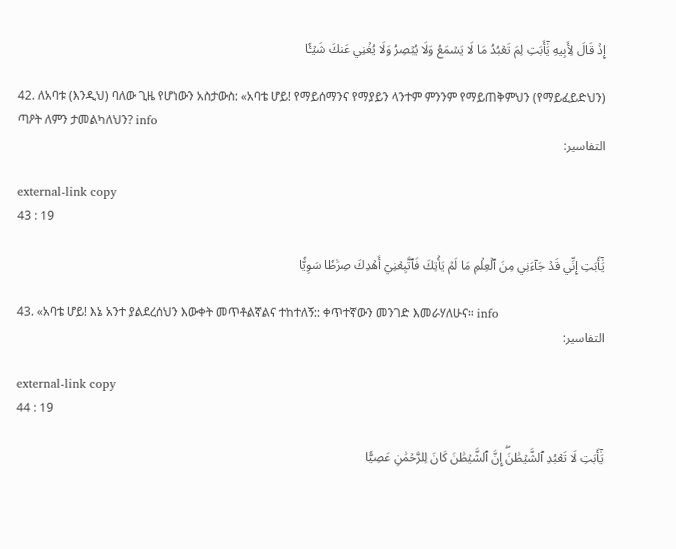إِذۡ قَالَ لِأَبِيهِ يَٰٓأَبَتِ لِمَ تَعۡبُدُ مَا لَا يَسۡمَعُ وَلَا يُبۡصِرُ وَلَا يُغۡنِي عَنكَ شَيۡـٔٗا

42. ለአባቱ (እንዲህ) ባለው ጊዜ የሆነውን አስታውስ: «አባቴ ሆይ! የማይሰማንና የማያይን ላንተም ምንንም የማይጠቅምህን (የማይፈይድህን) ጣዖት ለምን ታመልካለህን? info
التفاسير:

external-link copy
43 : 19

يَٰٓأَبَتِ إِنِّي قَدۡ جَآءَنِي مِنَ ٱلۡعِلۡمِ مَا لَمۡ يَأۡتِكَ فَٱتَّبِعۡنِيٓ أَهۡدِكَ صِرَٰطٗا سَوِيّٗا

43. «አባቴ ሆይ! እኔ አንተ ያልደረሰህን እውቀት መጥቶልኛልና ተከተለኝ:: ቀጥተኛውን መንገድ እመራሃለሁና። info
التفاسير:

external-link copy
44 : 19

يَٰٓأَبَتِ لَا تَعۡبُدِ ٱلشَّيۡطَٰنَۖ إِنَّ ٱلشَّيۡطَٰنَ كَانَ لِلرَّحۡمَٰنِ عَصِيّٗا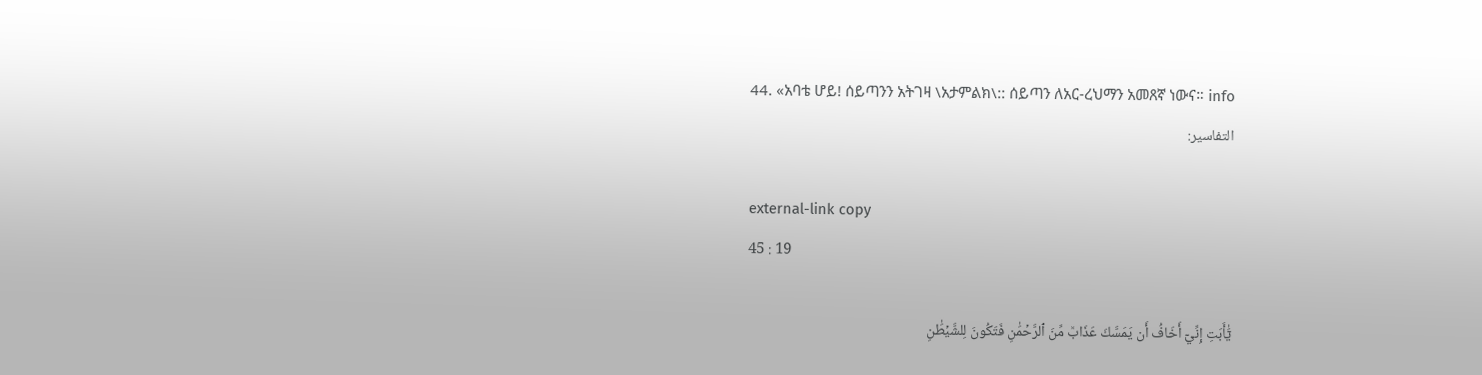44. «አባቴ ሆይ! ሰይጣንን አትገዛ \አታምልክ\:: ሰይጣን ለአር-ረህማን አመጸኛ ነውና። info
التفاسير:

external-link copy
45 : 19

يَٰٓأَبَتِ إِنِّيٓ أَخَافُ أَن يَمَسَّكَ عَذَابٞ مِّنَ ٱلرَّحۡمَٰنِ فَتَكُونَ لِلشَّيۡطَٰنِ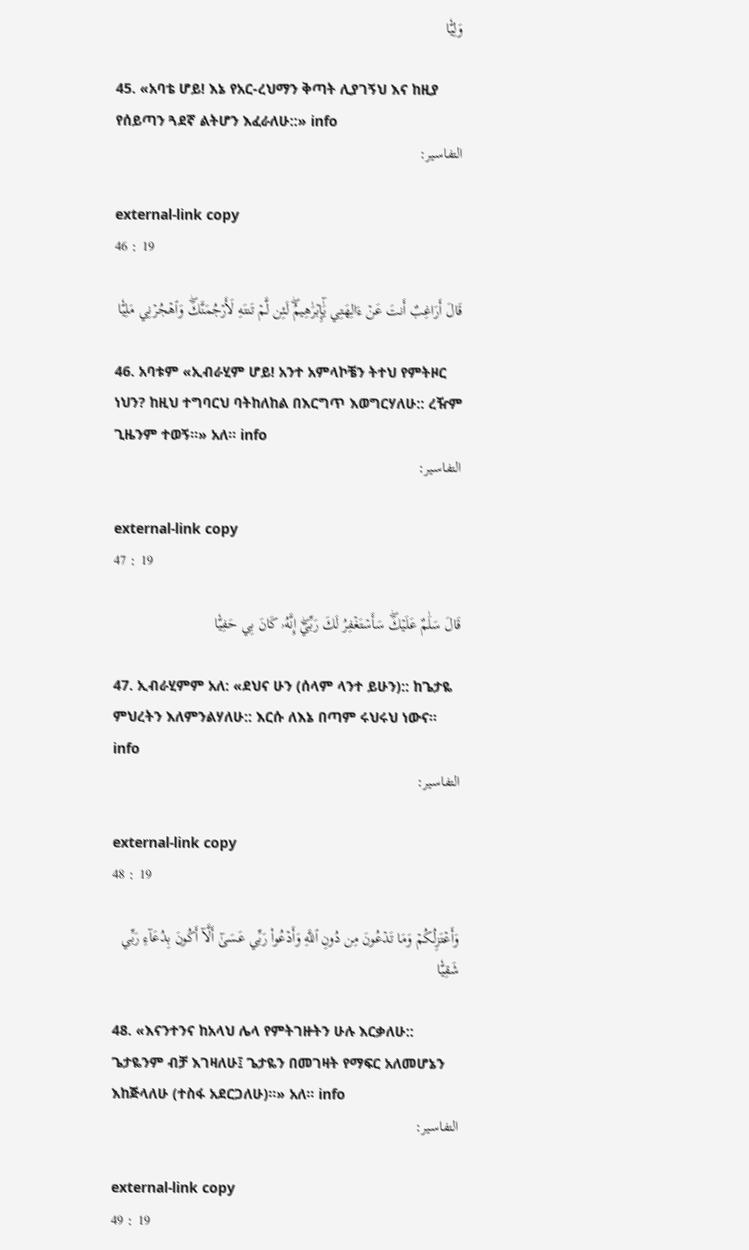وَلِيّٗا

45. «አባቴ ሆይ! እኔ የአር-ረህማን ቅጣት ሊያገኝህ እና ከዚያ የሰይጣን ጓደኛ ልትሆን እፈራለሁ::» info
التفاسير:

external-link copy
46 : 19

قَالَ أَرَاغِبٌ أَنتَ عَنۡ ءَالِهَتِي يَٰٓإِبۡرَٰهِيمُۖ لَئِن لَّمۡ تَنتَهِ لَأَرۡجُمَنَّكَۖ وَٱهۡجُرۡنِي مَلِيّٗا

46. አባቱም «ኢብራሂም ሆይ! አንተ አምላኮቼን ትተህ የምትዞር ነህን? ከዚህ ተግባርህ ባትከለከል በእርግጥ እወግርሃለሁ:: ረዥም ጊዜንም ተወኝ።» አለ። info
التفاسير:

external-link copy
47 : 19

قَالَ سَلَٰمٌ عَلَيۡكَۖ سَأَسۡتَغۡفِرُ لَكَ رَبِّيٓۖ إِنَّهُۥ كَانَ بِي حَفِيّٗا

47. ኢብራሂምም አለ: «ደህና ሁን (ሰላም ላንተ ይሁን):: ከጌታዬ ምህረትን እለምንልሃለሁ:: እርሱ ለእኔ በጣም ሩህሩህ ነውና። info
التفاسير:

external-link copy
48 : 19

وَأَعۡتَزِلُكُمۡ وَمَا تَدۡعُونَ مِن دُونِ ٱللَّهِ وَأَدۡعُواْ رَبِّي عَسَىٰٓ أَلَّآ أَكُونَ بِدُعَآءِ رَبِّي شَقِيّٗا

48. «እናንተንና ከአላህ ሌላ የምትገዙትን ሁሉ እርቃለሁ:: ጌታዬንም ብቻ እገዛለሁ፤ ጌታዬን በመገዛት የማፍር አለመሆኔን እከጅላለሁ (ተስፋ አደርጋለሁ)።» አለ። info
التفاسير:

external-link copy
49 : 19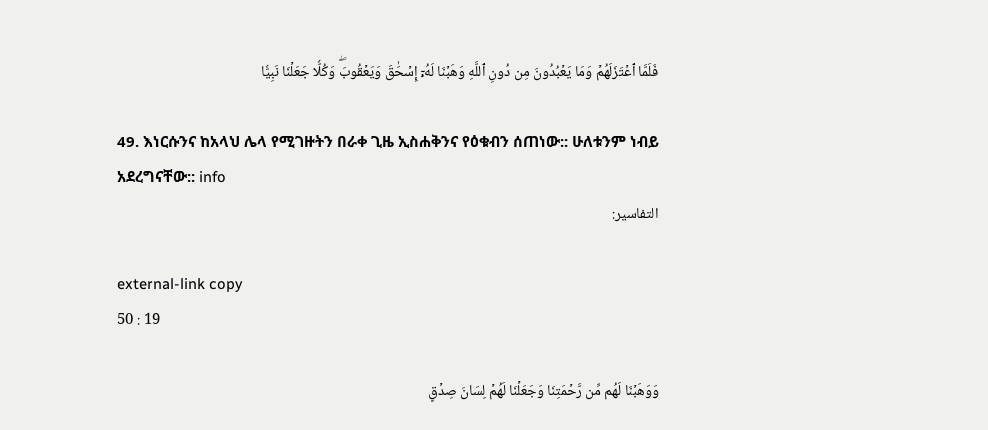فَلَمَّا ٱعۡتَزَلَهُمۡ وَمَا يَعۡبُدُونَ مِن دُونِ ٱللَّهِ وَهَبۡنَا لَهُۥٓ إِسۡحَٰقَ وَيَعۡقُوبَۖ وَكُلّٗا جَعَلۡنَا نَبِيّٗا

49. እነርሱንና ከአላህ ሌላ የሚገዙትን በራቀ ጊዜ ኢስሐቅንና የዕቁብን ሰጠነው:: ሁለቱንም ነብይ አደረግናቸው:: info
التفاسير:

external-link copy
50 : 19

وَوَهَبۡنَا لَهُم مِّن رَّحۡمَتِنَا وَجَعَلۡنَا لَهُمۡ لِسَانَ صِدۡقٍ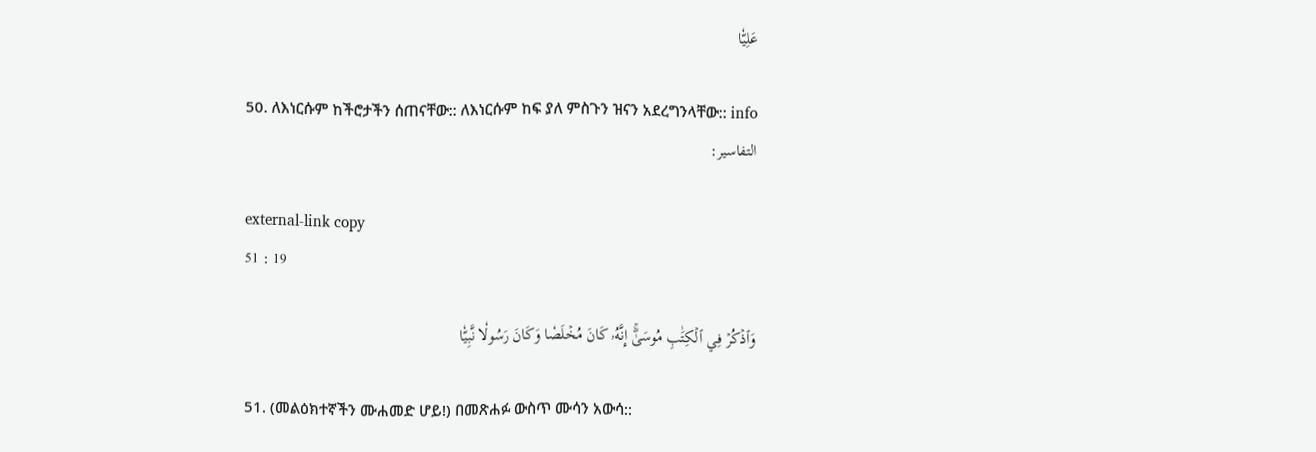عَلِيّٗا

50. ለእነርሱም ከችሮታችን ሰጠናቸው:: ለእነርሱም ከፍ ያለ ምስጉን ዝናን አደረግንላቸው:: info
التفاسير:

external-link copy
51 : 19

وَٱذۡكُرۡ فِي ٱلۡكِتَٰبِ مُوسَىٰٓۚ إِنَّهُۥ كَانَ مُخۡلَصٗا وَكَانَ رَسُولٗا نَّبِيّٗا

51. (መልዕክተኛችን ሙሐመድ ሆይ!) በመጽሐፉ ውስጥ ሙሳን አውሳ::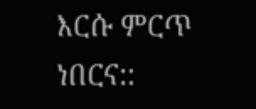እርሱ ምርጥ ነበርና::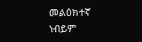መልዕክተኛ ነብይም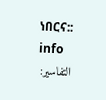ነበርና:: info
التفاسير: